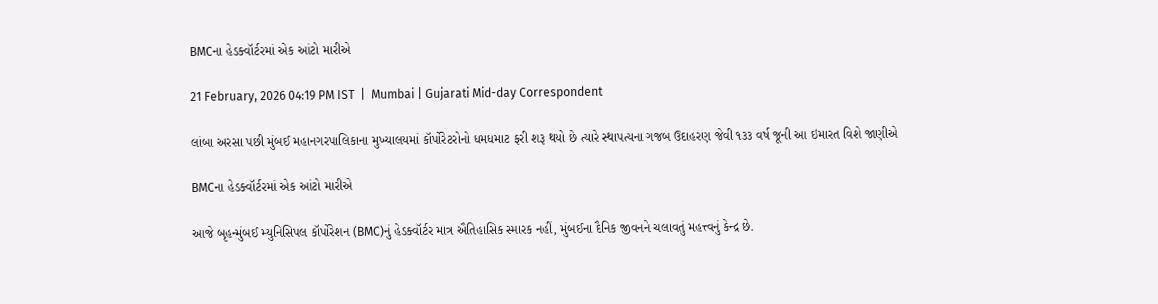BMCના હેડક્વૉર્ટરમાં એક આંટો મારીએ

21 February, 2026 04:19 PM IST  |  Mumbai | Gujarati Mid-day Correspondent

લાંબા અરસા પછી મુંબઈ મહાનગરપાલિકાના મુખ્યાલયમાં કૉર્પોરેટરોનો ધમધમાટ ફરી શરૂ થયો છે ત્યારે સ્થાપત્યના ગજબ ઉદાહરણ જેવી ૧૩૩ વર્ષ જૂની આ ઇમારત વિશે જાણીએ

BMCના હેડક્વૉર્ટરમાં એક આંટો મારીએ

આજે બૃહન્મુંબઈ મ્યુનિસિપલ કૉર્પોરેશન (BMC)નું હેડક્વૉર્ટર માત્ર ઐતિહાસિક સ્મારક નહીં, મુંબઈના દૈનિક જીવનને ચલાવતું મહત્ત્વનું કેન્દ્ર છે.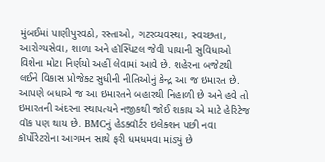મુંબઈમાં પાણીપુરવઠો, રસ્તાઓ, ગટરવ્યવસ્થા, સ્વચ્છતા, આરોગ્યસેવા, શાળા અને હૉસ્પિટલ જેવી પાયાની સુવિધાઓ વિશેના મોટા નિર્ણયો અહીં લેવામાં આવે છે. શહેરના બજેટથી લઈને વિકાસ પ્રોજેક્ટ સુધીની નીતિઓનું કેન્દ્ર આ જ ઇમારત છે. આપણે બધાએ જ આ ઇમારતને બહારથી નિહાળી છે અને હવે તો ઇમારતની અંદરના સ્થાપત્યને નજીકથી જોઈ શકાય એ માટે હેરિટેજ વૉક પણ થાય છે. BMCનું હેડક્વૉર્ટર ઇલેક્શન પછી નવા કૉર્પોરેટરોના આગમન સાથે ફરી ધમધમવા માંડ્યું છે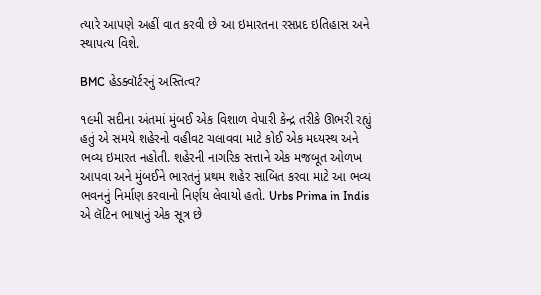ત્યારે આપણે અહીં વાત કરવી છે આ ઇમારતના રસપ્રદ ઇતિહાસ અને સ્થાપત્ય વિશે.

BMC હેડક્વૉર્ટરનું અસ્તિત્વ?

૧૯મી સદીના અંતમાં મુંબઈ એક વિશાળ વેપારી કેન્દ્ર તરીકે ઊભરી રહ્યું હતું એ સમયે શહેરનો વહીવટ ચલાવવા માટે કોઈ એક મધ્યસ્થ અને ભવ્ય ઇમારત નહોતી. શહેરની નાગરિક સત્તાને એક મજબૂત ઓળખ આપવા અને મુંબઈને ભારતનું પ્રથમ શહેર સાબિત કરવા માટે આ ભવ્ય ભવનનું નિર્માણ કરવાનો નિર્ણય લેવાયો હતો. Urbs Prima in Indis એ લૅટિન ભાષાનું એક સૂત્ર છે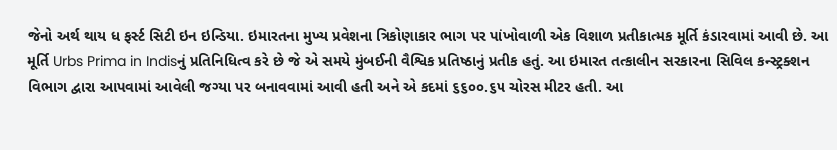જેનો અર્થ થાય ધ ફર્સ્ટ સિટી ઇન ઇન્ડિયા. ઇમારતના મુખ્ય પ્રવેશના ત્રિકોણાકાર ભાગ પર પાંખોવાળી એક વિશાળ પ્રતીકાત્મક મૂર્તિ કંડારવામાં આવી છે. આ મૂર્તિ Urbs Prima in Indisનું પ્રતિનિધિત્વ કરે છે જે એ સમયે મુંબઈની વૈશ્વિક પ્રતિષ્ઠાનું પ્રતીક હતું. આ ઇમારત તત્કાલીન સરકારના સિવિલ કન્સ્ટ્રક્શન વિભાગ દ્વારા આપવામાં આવેલી જગ્યા પર બનાવવામાં આવી હતી અને એ કદમાં ૬૬૦૦.૬૫ ચોરસ મીટર હતી. આ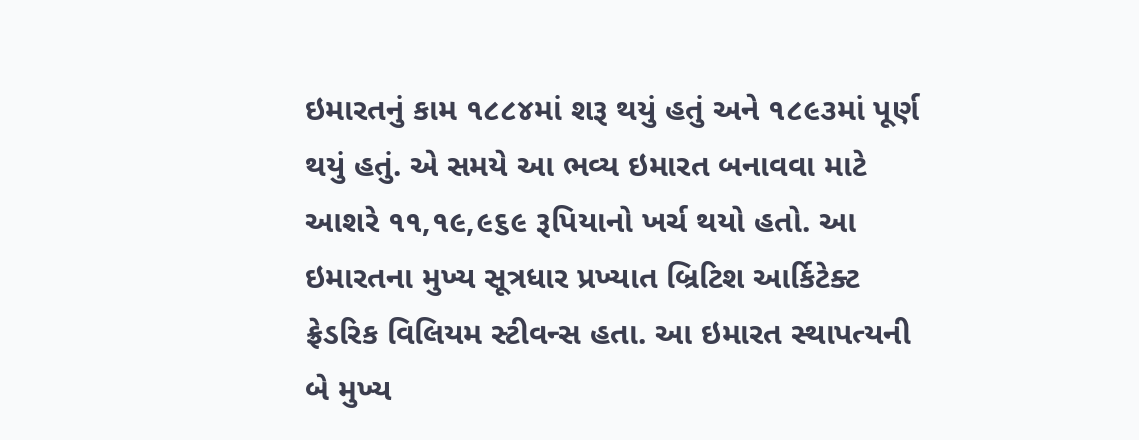ઇમારતનું કામ ૧૮૮૪માં શરૂ થયું હતું અને ૧૮૯૩માં પૂર્ણ થયું હતું. એ સમયે આ ભવ્ય ઇમારત બનાવવા માટે આશરે ૧૧,૧૯,૯૬૯ રૂપિયાનો ખર્ચ થયો હતો. આ ઇમારતના મુખ્ય સૂત્રધાર પ્રખ્યાત બ્રિટિશ આર્કિટેક્ટ ફ્રેડરિક વિલિયમ સ્ટીવન્સ હતા. આ ઇમારત સ્થાપત્યની બે મુખ્ય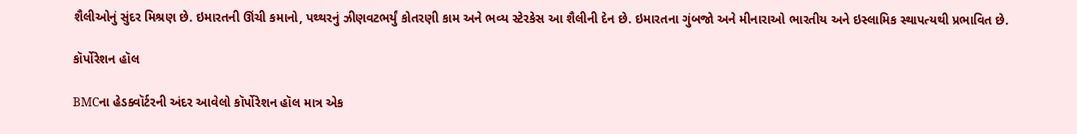શૈલીઓનું સુંદર મિશ્રણ છે. ઇમારતની ઊંચી કમાનો, પથ્થરનું ઝીણવટભર્યું કોતરણી કામ અને ભવ્ય સ્ટેરકેસ આ શૈલીની દેન છે. ઇમારતના ગુંબજો અને મીનારાઓ ભારતીય અને ઇસ્લામિક સ્થાપત્યથી પ્રભાવિત છે.

કૉર્પોરેશન હૉલ

BMCના હેડક્વૉર્ટરની અંદર આવેલો કૉર્પોરેશન હૉલ માત્ર એક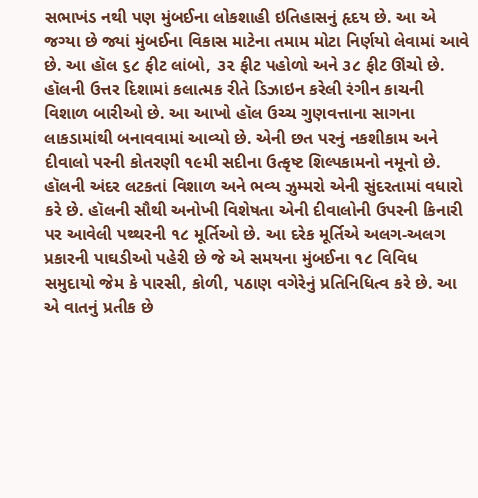સભાખંડ નથી પણ મુંબઈના લોકશાહી ઇતિહાસનું હૃદય છે. આ એ જગ્યા છે જ્યાં મુંબઈના વિકાસ માટેના તમામ મોટા નિર્ણયો લેવામાં આવે છે. આ હૉલ ૬૮ ફીટ લાંબો, ૩૨ ફીટ પહોળો અને ૩૮ ફીટ ઊંચો છે. હૉલની ઉત્તર દિશામાં કલાત્મક રીતે ડિઝાઇન કરેલી રંગીન કાચની વિશાળ બારીઓ છે. આ આખો હૉલ ઉચ્ચ ગુણવત્તાના સાગના લાકડામાંથી બનાવવામાં આવ્યો છે. એની છત પરનું નકશીકામ અને દીવાલો પરની કોતરણી ૧૯મી સદીના ઉત્કૃષ્ટ શિલ્પકામનો નમૂનો છે. હૉલની અંદર લટકતાં વિશાળ અને ભવ્ય ઝુમ્મરો એની સુંદરતામાં વધારો કરે છે. હૉલની સૌથી અનોખી વિશેષતા એની દીવાલોની ઉપરની કિનારી પર આવેલી પથ્થરની ૧૮ મૂર્તિઓ છે. આ દરેક મૂર્તિએ અલગ-અલગ પ્રકારની પાઘડીઓ પહેરી છે જે એ સમયના મુંબઈના ૧૮ વિવિધ સમુદાયો જેમ કે પારસી, કોળી, પઠાણ વગેરેનું પ્રતિનિધિત્વ કરે છે. આ એ વાતનું પ્રતીક છે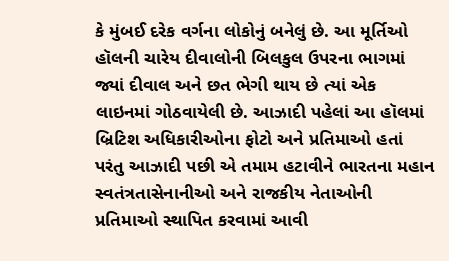કે મુંબઈ દરેક વર્ગના લોકોનું બનેલું છે. આ મૂર્તિઓ હૉલની ચારેય દીવાલોની બિલકુલ ઉપરના ભાગમાં જ્યાં દીવાલ અને છત ભેગી થાય છે ત્યાં એક લાઇનમાં ગોઠવાયેલી છે. આઝાદી પહેલાં આ હૉલમાં બ્રિટિશ અધિકારીઓના ફોટો અને પ્રતિમાઓ હતાં પરંતુ આઝાદી પછી એ તમામ હટાવીને ભારતના મહાન સ્વતંત્રતાસેનાનીઓ અને રાજકીય નેતાઓની પ્રતિમાઓ સ્થાપિત કરવામાં આવી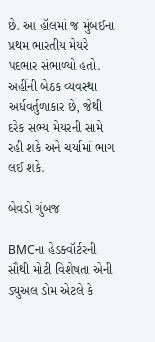છે. આ હૉલમાં જ મુંબઈના પ્રથમ ભારતીય મેયરે પદભાર સંભાળ્યો હતો. અહીંની બેઠક વ્યવસ્થા અર્ધવર્તુળાકાર છે, જેથી દરેક સભ્ય મેયરની સામે રહી શકે અને ચર્યામાં ભાગ લઈ શકે.

બેવડો ગુંબજ

BMCના હેડક્વૉર્ટરની સૌથી મોટી વિશેષતા એની ડ્યુઅલ ડોમ એટલે કે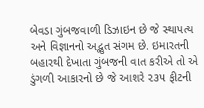બેવડા ગુંબજવાળી ડિઝાઇન છે જે સ્થાપત્ય અને વિજ્ઞાનનો અદ્ભુત સંગમ છે. ઇમારતની બહારથી દેખાતા ગુંબજની વાત કરીએ તો એ ડુંગળી આકારનો છે જે આશરે ૨૩૫ ફીટની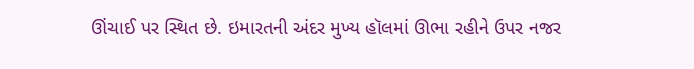ઊંચાઈ પર સ્થિત છે. ઇમારતની અંદર મુખ્ય હૉલમાં ઊભા રહીને ઉપર નજર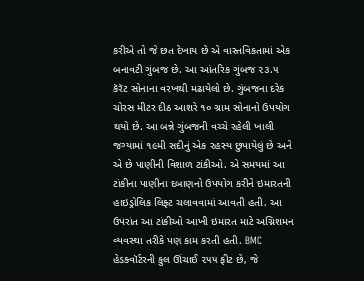કરીએ તો જે છત દેખાય છે એ વાસ્તવિકતામાં એક બનાવટી ગુંબજ છે. આ આંતરિક ગુંબજ ૨૩.૫ કૅરૅટ સોનાના વરખથી મઢાયેલો છે. ગુંબજના દરેક ચોરસ મીટર દીઠ આશરે ૧૦ ગ્રામ સોનાનો ઉપયોગ થયો છે. આ બન્ને ગુંબજની વચ્ચે રહેલી ખાલી જગ્યામાં ૧૯મી સદીનું એક રહસ્ય છુપાયેલું છે અને એ છે પાણીની વિશાળ ટાંકીઓ. એ સમયમાં આ ટાંકીના પાણીના દબાણનો ઉપયોગ કરીને ઇમારતની હાઇડ્રોલિક લિફ્ટ ચલાવવામાં આવતી હતી. આ ઉપરાંત આ ટાંકીઓ આખી ઇમારત માટે અગ્નિશમન વ્યવસ્થા તરીકે પણ કામ કરતી હતી. BMC હેડક્વૉર્ટરની કુલ ઊંચાઈ ૨૫૫ ફીટ છે, જે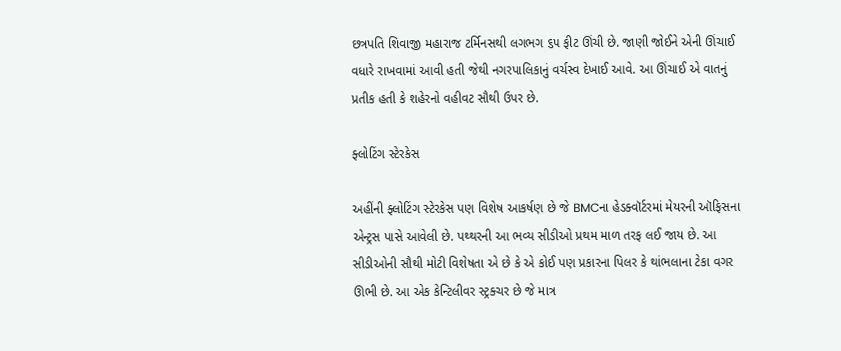છત્રપતિ શિવાજી મહારાજ ટર્મિનસથી લગભગ ૬૫ ફીટ ઊંચી છે. જાણી જોઈને એની ઊંચાઈ વધારે રાખવામાં આવી હતી જેથી નગરપાલિકાનું વર્ચસ્વ દેખાઈ આવે. આ ઊંચાઈ એ વાતનું પ્રતીક હતી કે શહેરનો વહીવટ સૌથી ઉપર છે.

ફ્લોટિંગ સ્ટેરકેસ

અહીંની ફ્લોટિંગ સ્ટેરકેસ પણ વિશેષ આકર્ષણ છે જે BMCના હેડક્વૉર્ટરમાં મેયરની ઑફિસના એન્ટ્રસ પાસે આવેલી છે. પથ્થરની આ ભવ્ય સીડીઓ પ્રથમ માળ તરફ લઈ જાય છે. આ સીડીઓની સૌથી મોટી વિશેષતા એ છે કે એ કોઈ પણ પ્રકારના પિલર કે થાંભલાના ટેકા વગર ઊભી છે. આ એક કેન્ટિલીવર સ્ટ્રક્ચર છે જે માત્ર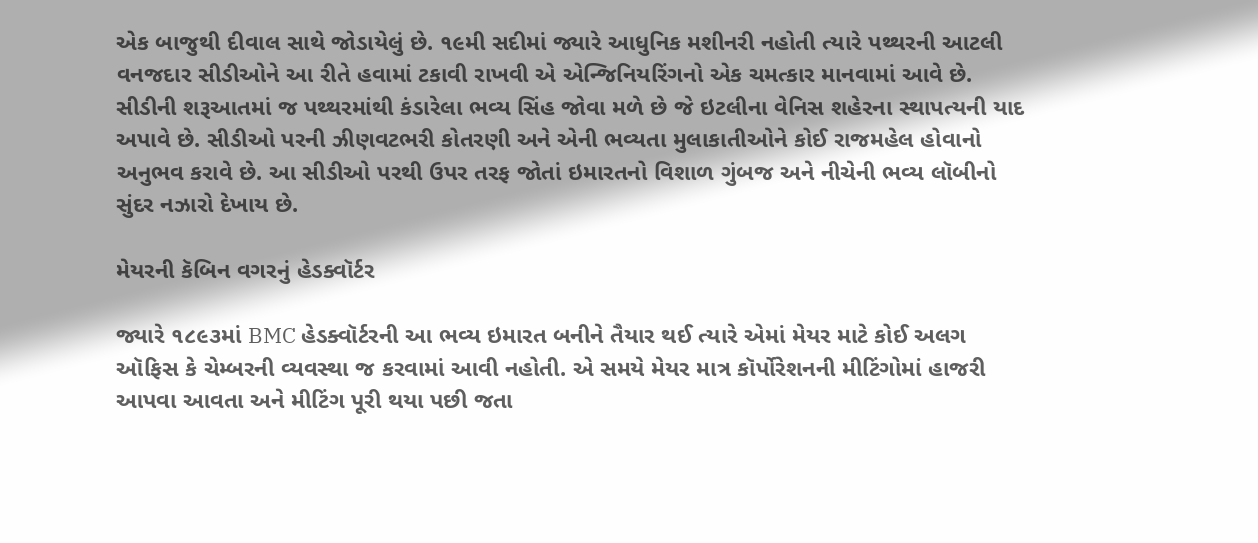એક બાજુથી દીવાલ સાથે જોડાયેલું છે. ૧૯મી સદીમાં જ્યારે આધુનિક મશીનરી નહોતી ત્યારે પથ્થરની આટલી વનજદાર સીડીઓને આ રીતે હવામાં ટકાવી રાખવી એ એન્જિનિયરિંગનો એક ચમત્કાર માનવામાં આવે છે. સીડીની શરૂઆતમાં જ પથ્થરમાંથી કંડારેલા ભવ્ય સિંહ જોવા મળે છે જે ઇટલીના વેનિસ શહેરના સ્થાપત્યની યાદ અપાવે છે. સીડીઓ પરની ઝીણવટભરી કોતરણી અને એની ભવ્યતા મુલાકાતીઓને કોઈ રાજમહેલ હોવાનો અનુભવ કરાવે છે. આ સીડીઓ પરથી ઉપર તરફ જોતાં ઇમારતનો વિશાળ ગુંબજ અને નીચેની ભવ્ય લૉબીનો સુંદર નઝારો દેખાય છે.

મેયરની કૅબિન વગરનું હેડક્વૉર્ટર

જ્યારે ૧૮૯૩માં BMC હેડક્વૉર્ટરની આ ભવ્ય ઇમારત બનીને તૈયાર થઈ ત્યારે એમાં મેયર માટે કોઈ અલગ ઑફિસ કે ચેમ્બરની વ્યવસ્થા જ કરવામાં આવી નહોતી. એ સમયે મેયર માત્ર કૉર્પોરેશનની મીટિંગોમાં હાજરી આપવા આવતા અને મીટિંગ પૂરી થયા પછી જતા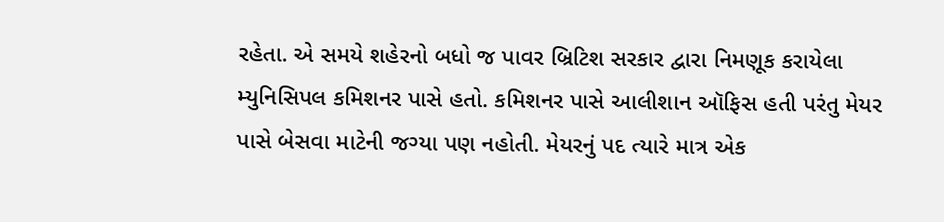રહેતા. એ સમયે શહેરનો બધો જ પાવર બ્રિટિશ સરકાર દ્વારા નિમણૂક કરાયેલા મ્યુનિસિપલ કમિશનર પાસે હતો. કમિશનર પાસે આલીશાન ઑફિસ હતી પરંતુ મેયર પાસે બેસવા માટેની જગ્યા પણ નહોતી. મેયરનું પદ ત્યારે માત્ર એક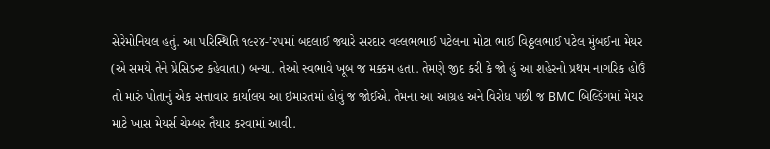સેરેમોનિયલ હતું. આ પરિસ્થિતિ ૧૯૨૪-’૨૫માં બદલાઈ જ્યારે સરદાર વલ્લભભાઈ પટેલના મોટા ભાઈ વિઠ્ઠલભાઈ પટેલ મુંબઈના મેયર (એ સમયે તેને પ્રેસિડન્ટ કહેવાતા) બન્યા. તેઓ સ્વભાવે ખૂબ જ મક્કમ હતા. તેમણે જીદ કરી કે જો હું આ શહેરનો પ્રથમ નાગરિક હોઉં તો મારું પોતાનું એક સત્તાવાર કાર્યાલય આ ઇમારતમાં હોવું જ જોઈએ. તેમના આ આગ્રહ અને વિરોધ પછી જ BMC બિલ્ડિંગમાં મેયર માટે ખાસ મેયર્સ ચેમ્બર તૈયાર કરવામાં આવી.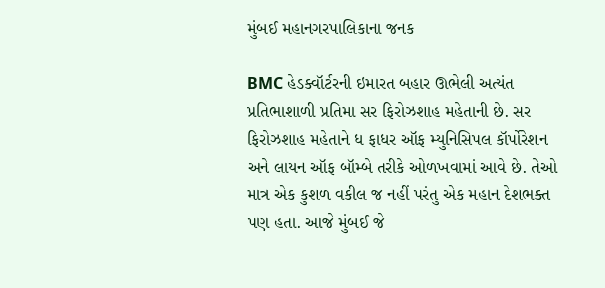મુંબઈ મહાનગરપાલિકાના જનક

BMC હેડક્વૉર્ટરની ઇમારત બહાર ઊભેલી અત્યંત પ્રતિભાશાળી પ્રતિમા સર ફિરોઝશાહ મહેતાની છે. સર ફિરોઝશાહ મહેતાને ધ ફાધર ઑફ મ્યુનિસિપલ કૉર્પોરેશન અને લાયન ઑફ બૉમ્બે તરીકે ઓળખવામાં આવે છે. તેઓ માત્ર એક કુશળ વકીલ જ નહીં પરંતુ એક મહાન દેશભક્ત પણ હતા. આજે મુંબઈ જે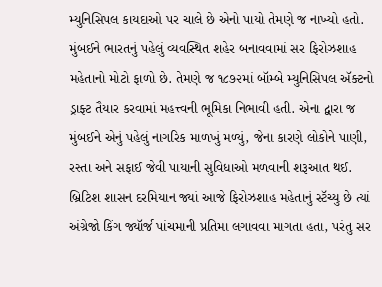મ્યુનિસિપલ કાયદાઓ પર ચાલે છે એનો પાયો તેમણે જ નાખ્યો હતો. મુંબઈને ભારતનું પહેલું વ્યવસ્થિત શહેર બનાવવામાં સર ફિરોઝશાહ મહેતાનો મોટો ફાળો છે. તેમણે જ ૧૮૭૨માં બૉમ્બે મ્યુનિસિપલ ઍક્ટનો ડ્રાફ્ટ તૈયાર કરવામાં મહત્ત્વની ભૂમિકા નિભાવી હતી. એના દ્વારા જ મુંબઈને એનું પહેલું નાગરિક માળખું મળ્યું, જેના કારણે લોકોને પાણી, રસ્તા અને સફાઈ જેવી પાયાની સુવિધાઓ મળવાની શરૂઆત થઈ. બ્રિટિશ શાસન દરમિયાન જ્યાં આજે ફિરોઝશાહ મહેતાનું સ્ટૅચ્યુ છે ત્યાં અંગ્રેજો કિંગ જ્યૉર્જ પાંચમાની પ્રતિમા લગાવવા માગતા હતા, પરંતુ સર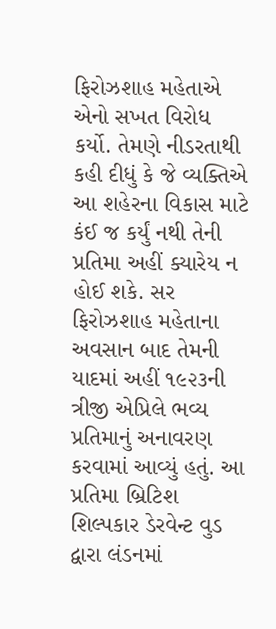ફિરોઝશાહ મહેતાએ એનો સખત વિરોધ કર્યો. તેમણે નીડરતાથી કહી દીધું કે જે વ્યક્તિએ આ શહેરના વિકાસ માટે કંઈ જ કર્યું નથી તેની પ્રતિમા અહીં ક્યારેય ન હોઈ શકે. સર ફિરોઝશાહ મહેતાના અવસાન બાદ તેમની યાદમાં અહીં ૧૯૨૩ની ત્રીજી એપ્રિલે ભવ્ય પ્રતિમાનું અનાવરણ કરવામાં આવ્યું હતું. આ પ્રતિમા બ્રિટિશ શિલ્પકાર ડેરવેન્ટ વુડ દ્વારા લંડનમાં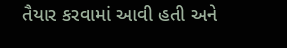તૈયાર કરવામાં આવી હતી અને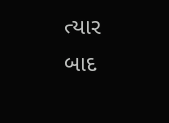ત્યાર બાદ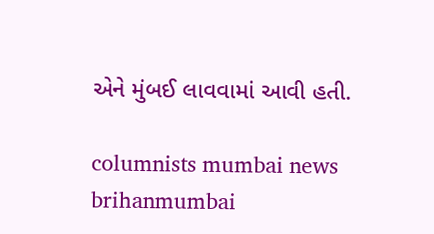એને મુંબઈ લાવવામાં આવી હતી.

columnists mumbai news brihanmumbai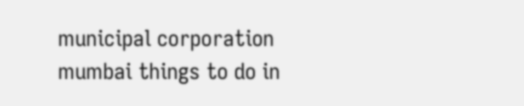municipal corporation mumbai things to do in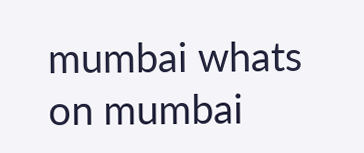mumbai whats on mumbai